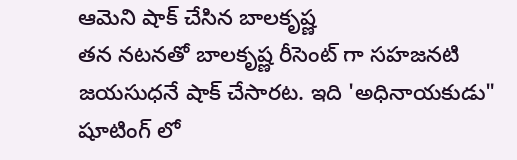ఆమెని షాక్ చేసిన బాలకృష్ణ
తన నటనతో బాలకృష్ణ రీసెంట్ గా సహజనటి జయసుధనే షాక్ చేసారట. ఇది 'అధినాయకుడు" షూటింగ్ లో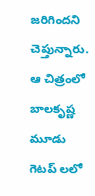జరిగిందని చెప్తున్నారు. ఆ చిత్రంలో బాలకృష్ణ మూడు గెటప్ లలో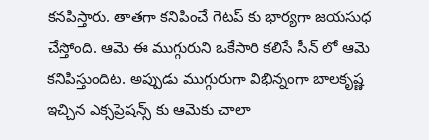కనపిస్తారు. తాతగా కనిపించే గెటప్ కు భార్యగా జయసుధ చేస్తోంది. ఆమె ఈ ముగ్గురుని ఒకేసారి కలిసే సీన్ లో ఆమె కనిపిస్తుందిట. అప్పుడు ముగ్గురుగా విభిన్నంగా బాలకృష్ణ ఇచ్చిన ఎక్సప్రెషన్స్ కు ఆమెకు చాలా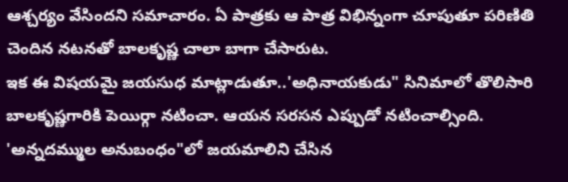ఆశ్చర్యం వేసిందని సమాచారం. ఏ పాత్రకు ఆ పాత్ర విభిన్నంగా చూపుతూ పరిణితి చెందిన నటనతో బాలకృష్ణ చాలా బాగా చేసారుట.
ఇక ఈ విషయమై జయసుధ మాట్లాడుతూ..'అధినాయకుడు" సినిమాలో తొలిసారి బాలకృష్ణగారికి పెయిర్గా నటించా. ఆయన సరసన ఎప్పుడో నటించాల్సింది. 'అన్నదమ్ముల అనుబంధం"లో జయమాలిని చేసిన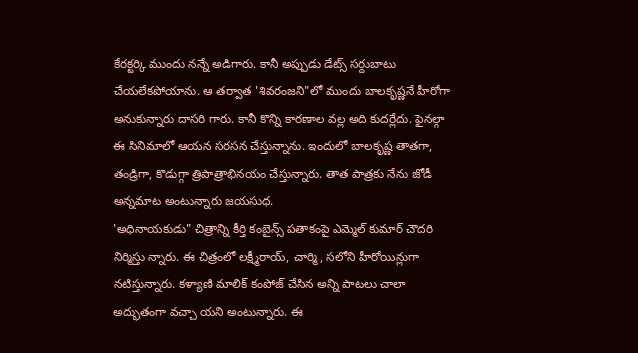కేరక్టర్కి ముందు నన్నే అడిగారు. కానీ అప్పుడు డేట్స్ సర్దుబాటు చేయలేకపోయాను. ఆ తర్వాత 'శివరంజని"లో ముందు బాలకృష్ణనే హీరోగా అనుకున్నారు దాసరి గారు. కానీ కొన్ని కారణాల వల్ల అది కుదర్లేదు. ఫైనల్గా ఈ సినిమాలో ఆయన సరసన చేస్తున్నాను. ఇందులో బాలకృష్ణ తాతగా, తండ్రిగా, కొడుగ్గా త్రిపాత్రాభినయం చేస్తున్నారు. తాత పాత్రకు నేను జోడీ అన్నమాట అంటున్నారు జయసుధ.
'అధినాయకుడు" చిత్రాన్ని కీర్తి కంబైన్స్ పతాకంపై ఎమ్మెల్ కుమార్ చౌదరి నిర్మిస్తు న్నారు. ఈ చిత్రంలో లక్ష్మీరాయ్, చార్మి, సలోని హీరోయిన్లుగా నటిస్తున్నారు. కళ్యాణి మాలిక్ కంపోజ్ చేసిన అన్ని పాటలు చాలా అద్భుతంగా వచ్చా యని అంటున్నారు. ఈ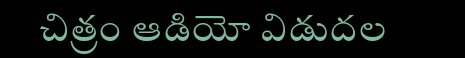చిత్రం ఆడియో విడుదల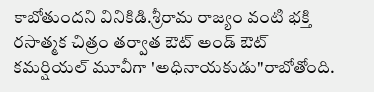కాబోతుందని వినికిడి.శ్రీరామ రాజ్యం వంటి భక్తి రసాత్మక చిత్రం తర్వాత ఔట్ అండ్ ఔట్ కమర్షియల్ మూవీగా 'అధినాయకుడు"రాబోతోంది.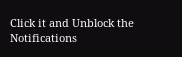Click it and Unblock the Notifications